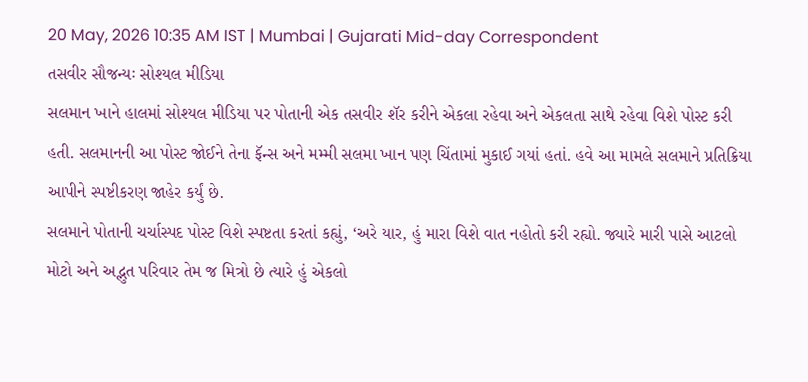20 May, 2026 10:35 AM IST | Mumbai | Gujarati Mid-day Correspondent
તસવીર સૌજન્યઃ સોશ્યલ મીડિયા
સલમાન ખાને હાલમાં સોશ્યલ મીડિયા પર પોતાની એક તસવીર શૅર કરીને એકલા રહેવા અને એકલતા સાથે રહેવા વિશે પોસ્ટ કરી હતી. સલમાનની આ પોસ્ટ જોઈને તેના ફૅન્સ અને મમ્મી સલમા ખાન પણ ચિંતામાં મુકાઈ ગયાં હતાં. હવે આ મામલે સલમાને પ્રતિક્રિયા આપીને સ્પષ્ટીકરણ જાહેર કર્યું છે.
સલમાને પોતાની ચર્ચાસ્પદ પોસ્ટ વિશે સ્પષ્ટતા કરતાં કહ્યું, ‘અરે યાર, હું મારા વિશે વાત નહોતો કરી રહ્યો. જ્યારે મારી પાસે આટલો મોટો અને અદ્ભુત પરિવાર તેમ જ મિત્રો છે ત્યારે હું એકલો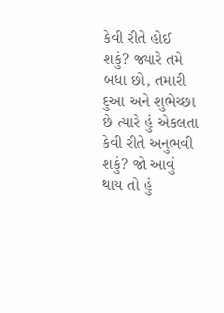કેવી રીતે હોઈ શકું? જ્યારે તમે બધા છો, તમારી દુઆ અને શુભેચ્છા છે ત્યારે હું એકલતા કેવી રીતે અનુભવી શકું? જો આવું થાય તો હું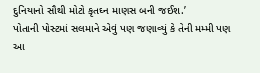દુનિયાનો સૌથી મોટો કૃતઘ્ન માણસ બની જઈશ.’
પોતાની પોસ્ટમાં સલમાને એવું પણ જણાવ્યું કે તેની મમ્મી પણ આ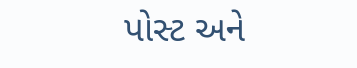પોસ્ટ અને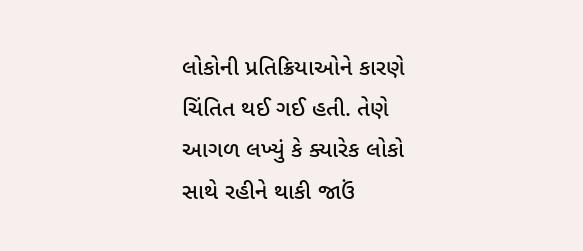લોકોની પ્રતિક્રિયાઓને કારણે ચિંતિત થઈ ગઈ હતી. તેણે આગળ લખ્યું કે ક્યારેક લોકો સાથે રહીને થાકી જાઉં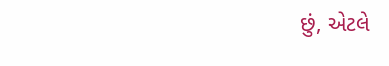છું, એટલે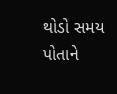થોડો સમય પોતાને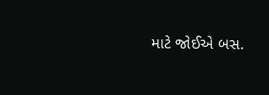માટે જોઈએ બસ.